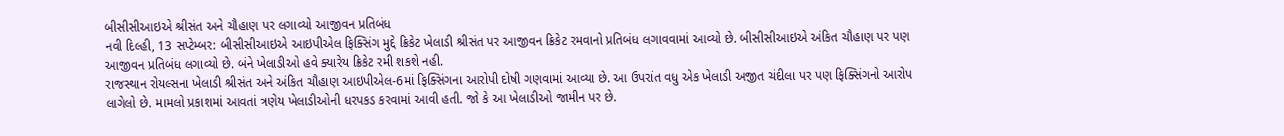બીસીસીઆઇએ શ્રીસંત અને ચૌહાણ પર લગાવ્યો આજીવન પ્રતિબંધ
નવી દિલ્હી, 13 સપ્ટેમ્બર: બીસીસીઆઇએ આઇપીએલ ફિક્સિંગ મુદ્દે ક્રિકેટ ખેલાડી શ્રીસંત પર આજીવન ક્રિકેટ રમવાનો પ્રતિબંધ લગાવવામાં આવ્યો છે. બીસીસીઆઇએ અંકિત ચૌહાણ પર પણ આજીવન પ્રતિબંધ લગાવ્યો છે. બંને ખેલાડીઓ હવે ક્યારેય ક્રિકેટ રમી શકશે નહી.
રાજસ્થાન રોયલ્સના ખેલાડી શ્રીસંત અને અંકિત ચૌહાણ આઇપીએલ-6માં ફિક્સિંગના આરોપી દોષી ગણવામાં આવ્યા છે. આ ઉપરાંત વધુ એક ખેલાડી અજીત ચંદીલા પર પણ ફિક્સિંગનો આરોપ લાગેલો છે. મામલો પ્રકાશમાં આવતાં ત્રણેય ખેલાડીઓની ધરપકડ કરવામાં આવી હતી. જો કે આ ખેલાડીઓ જામીન પર છે.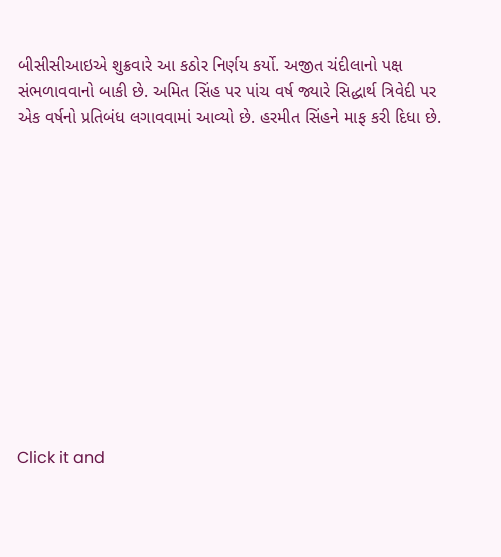બીસીસીઆઇએ શુક્રવારે આ કઠોર નિર્ણય કર્યો. અજીત ચંદીલાનો પક્ષ સંભળાવવાનો બાકી છે. અમિત સિંહ પર પાંચ વર્ષ જ્યારે સિદ્ધાર્થ ત્રિવેદી પર એક વર્ષનો પ્રતિબંધ લગાવવામાં આવ્યો છે. હરમીત સિંહને માફ કરી દિધા છે.












Click it and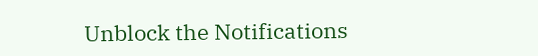Unblock the Notifications